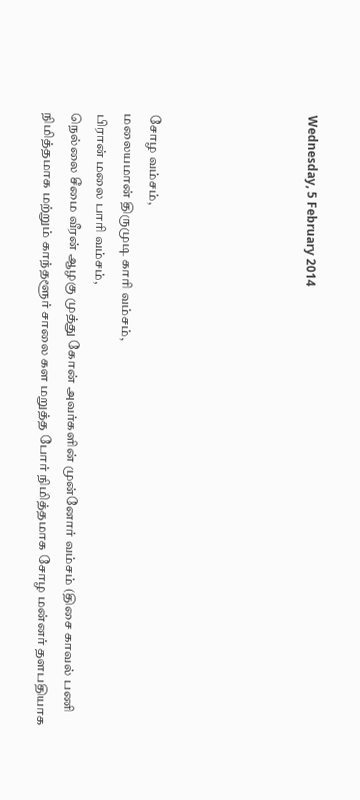Wednesday, 5 February 2014





சோழ வம்சம்,
மலையமான் திருமுடி காரி வம்சம்,
பிரான் மலை பாரி வம்சம்,
நெல்லை சீமை வீரன் ஆழகு முத்து கோன் அவர்களின் முன்னோர் வம்சம் (திசை காவல் பணி நிமித்தமாக மற்றும் காந்தளூர் சாலை கள மறுத்த போர் நிமித்தமாக சோழ மன்னர் தளபதியாக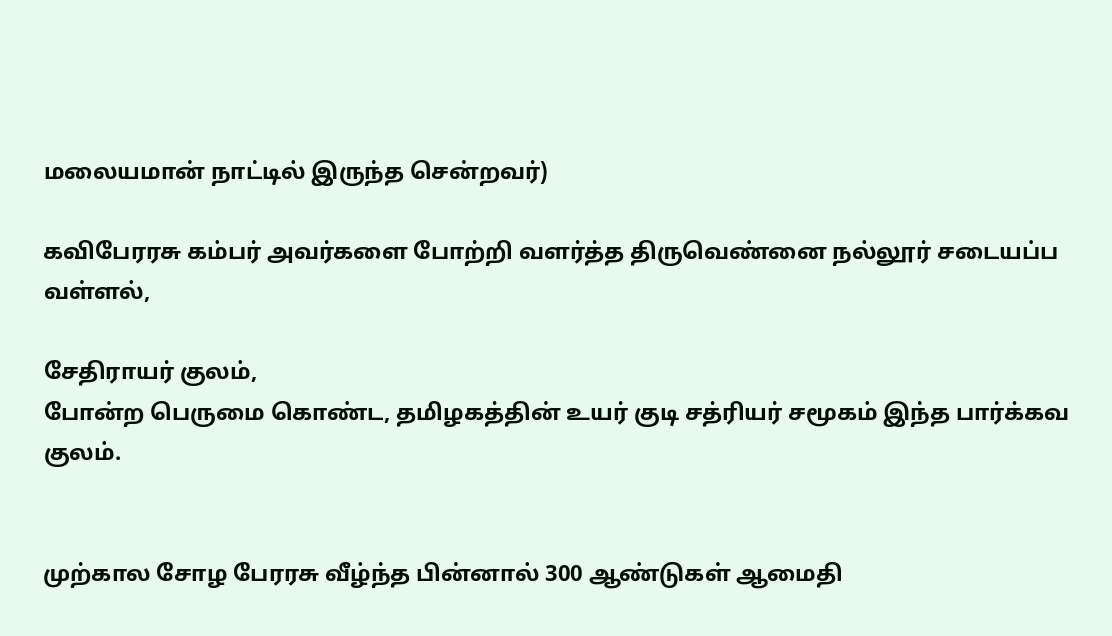மலையமான் நாட்டில் இருந்த சென்றவர்)

கவிபேரரசு கம்பர் அவர்களை போற்றி வளர்த்த திருவெண்னை நல்லூர் சடையப்ப வள்ளல்,

சேதிராயர் குலம்,
போன்ற பெருமை கொண்ட, தமிழகத்தின் உயர் குடி சத்ரியர் சமூகம் இந்த பார்க்கவ குலம்.


முற்கால சோழ பேரரசு வீழ்ந்த பின்னால் 300 ஆண்டுகள் ஆமைதி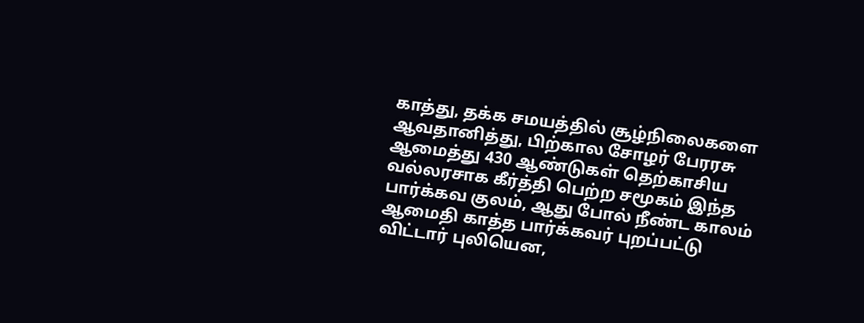காத்து, தக்க சமயத்தில் சூழ்நிலைகளை ஆவதானித்து, பிற்கால சோழர் பேரரசு ஆமைத்து 430 ஆண்டுகள் தெற்காசிய வல்லரசாக கீர்த்தி பெற்ற சமூகம் இந்த பார்க்கவ குலம், ஆது போல் நீண்ட காலம் ஆமைதி காத்த பார்க்கவர் புறப்பட்டு விட்டார் புலியென,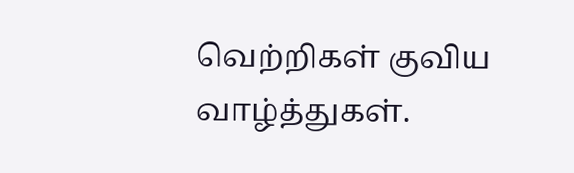வெற்றிகள் குவிய வாழ்த்துகள்.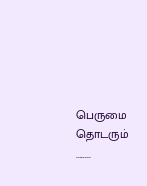பெருமை தொடரும் ........